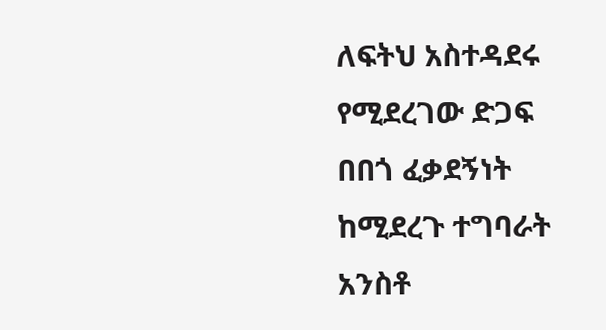ለፍትህ አስተዳደሩ የሚደረገው ድጋፍ በበጎ ፈቃደኝነት ከሚደረጉ ተግባራት አንስቶ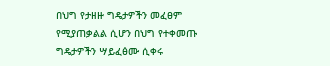በህግ የታዘዙ ግዴታዎችን መፈፀም የሚያጠቃልል ሲሆን በህግ የተቀመጡ ግዴታዎችን ሣይፈፅሙ ሲቀሩ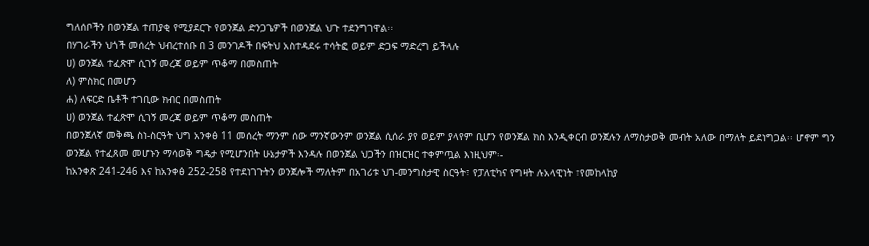ግለሰቦችን በወንጀል ተጠያቂ የሚያደርጉ የወንጀል ድንጋጌዎች በወንጀል ህጉ ተደንግገዋል፡፡
በሃገራችን ህጎች መሰረት ህብረተሰቡ በ 3 መንገዶች በፍትህ አስተዳደሩ ተሳትፎ ወይም ድጋፍ ማድረግ ይችላሉ
ሀ) ወንጀል ተፈጽሞ ሲገኝ መረጃ ወይም ጥቆማ በመስጠት
ለ) ምስክር በመሆን
ሐ) ለፍርድ ቤቶች ተገቢው ክብር በመስጠት
ሀ) ወንጀል ተፈጽሞ ሲገኝ መረጃ ወይም ጥቆማ መስጠት
በወንጀለኛ መቅጫ ስነ-ስርዓት ህግ አንቀፅ 11 መሰረት ማንም ሰው ማንኛውንም ወንጀል ሲሰራ ያየ ወይም ያላየም ቢሆን የወንጀል ክስ እንዲቀርብ ወንጀሉን ለማስታወቅ መብት አለው በማለት ይደነግጋል፡፡ ሆኖም ግን ወንጀል የተፈጸመ መሆኑን ማሳወቅ ግዴታ የሚሆንበት ሁኔታዎች እንዳሉ በወንጀል ህጋችን በዝርዝር ተቀምጧል እነዚህም፡-
ከአንቀጽ 241-246 እና ከአንቀፅ 252-258 የተደነገጉትን ወንጀሎች ማለትም በአገሪቱ ህገ-መንግስታዊ ስርዓት፣ የፓለቲካና የግዛት ሉአላዊነት ፣የመከላከያ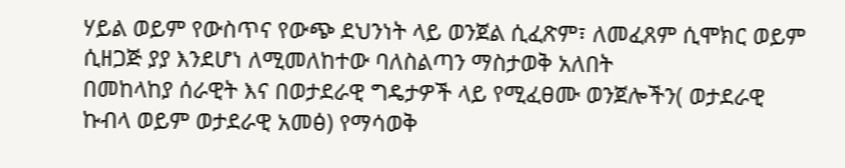ሃይል ወይም የውስጥና የውጭ ደህንነት ላይ ወንጀል ሲፈጽም፣ ለመፈጸም ሲሞክር ወይም ሲዘጋጅ ያያ እንደሆነ ለሚመለከተው ባለስልጣን ማስታወቅ አለበት
በመከላከያ ሰራዊት እና በወታደራዊ ግዴታዎች ላይ የሚፈፀሙ ወንጀሎችን( ወታደራዊ ኩብላ ወይም ወታደራዊ አመፅ) የማሳወቅ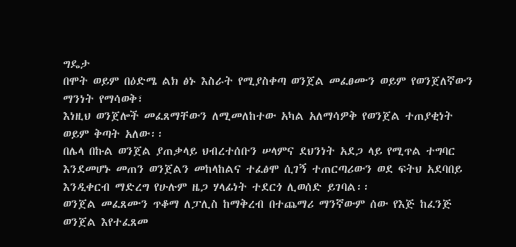ግዴታ
በሞት ወይም በዕድሜ ልክ ፅኑ እስራት የሚያስቀጣ ወንጀል መፈፀሙን ወይም የወንጀለኛውን ማንነት የማሳወቅ፣
እነዚህ ወንጀሎች መፈጸማቸውን ለሚመለከተው አካል አለማሳዎቅ የወንጀል ተጠያቂነት ወይም ቅጣት አለው፡፡
በሌላ በኩል ወንጀል ያጠቃላይ ህብረተሰቡን ሠላምና ደህንነት አደጋ ላይ የሚጥል ተግባር እንደመሆኑ መጠን ወንጀልን መከላከልና ተፈፅሞ ሲገኝ ተጠርጣሪውን ወደ ፍትህ አደባበይ እንዲቀርብ ማድረግ የሁሉም ዜጋ ሃላፊነት ተደርጎ ሊወሰድ ይገባል፡፡
ወንጀል መፈጸሙን ጥቆማ ለፓሊስ ከማቅረብ በተጨማሪ ማንኛውም ሰው የእጅ ከፈንጅ ወንጀል እየተፈጸመ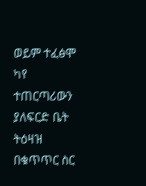ወይም ተፈፅሞ ካየ ተጠርጣሪውን ያለፍርድ ቤት ትዕዛዝ በቁጥጥር ስር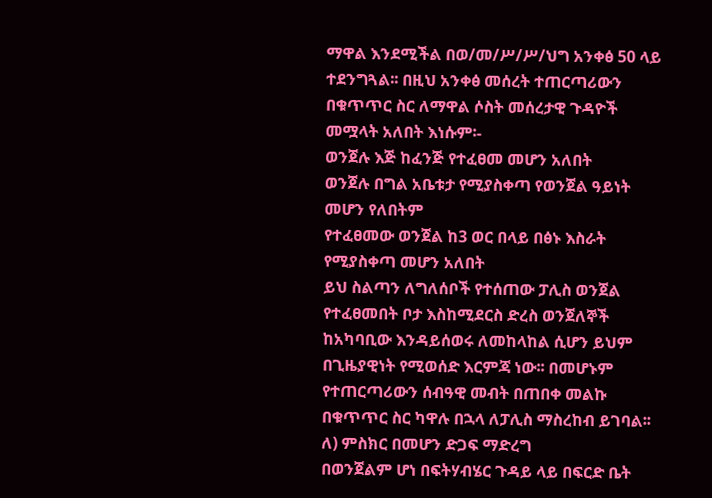ማዋል እንደሚችል በወ/መ/ሥ/ሥ/ህግ አንቀፅ 50 ላይ ተደንግጓል፡፡ በዚህ አንቀፅ መሰረት ተጠርጣሪውን በቁጥጥር ስር ለማዋል ሶስት መሰረታዊ ጉዳዮች መሟላት አለበት እነሱም፡-
ወንጀሉ እጅ ከፈንጅ የተፈፀመ መሆን አለበት
ወንጀሉ በግል አቤቱታ የሚያስቀጣ የወንጀል ዓይነት መሆን የለበትም
የተፈፀመው ወንጀል ከ3 ወር በላይ በፅኑ እስራት የሚያስቀጣ መሆን አለበት
ይህ ስልጣን ለግለሰቦች የተሰጠው ፓሊስ ወንጀል የተፈፀመበት ቦታ እስከሚደርስ ድረስ ወንጀለኞች ከአካባቢው እንዳይሰወሩ ለመከላከል ሲሆን ይህም በጊዜያዊነት የሚወሰድ እርምጃ ነው፡፡ በመሆኑም የተጠርጣሪውን ሰብዓዊ መብት በጠበቀ መልኩ በቁጥጥር ስር ካዋሉ በኋላ ለፓሊስ ማስረከብ ይገባል፡፡
ለ) ምስክር በመሆን ድጋፍ ማድረግ
በወንጀልም ሆነ በፍትሃብሄር ጉዳይ ላይ በፍርድ ቤት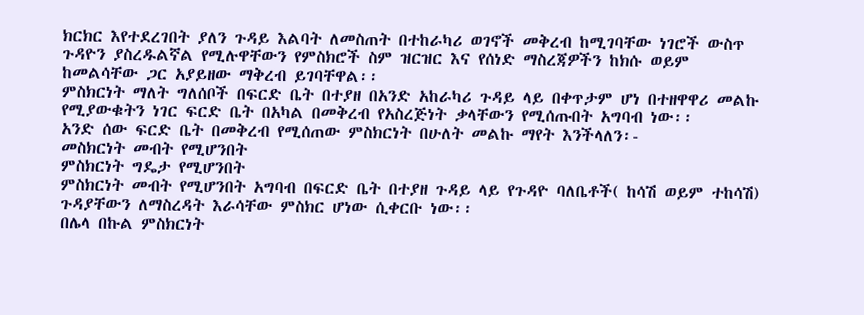ክርክር እየተደረገበት ያለን ጉዳይ እልባት ለመስጠት በተከራካሪ ወገኖች መቅረብ ከሚገባቸው ነገሮች ውስጥ ጉዳዮን ያስረዱልኛል የሚሉዋቸውን የምስክሮች ስም ዝርዝር እና የሰነድ ማስረጃዎችን ከክሱ ወይም ከመልሳቸው ጋር አያይዘው ማቅረብ ይገባቸዋል፡፡
ምስክርነት ማለት ግለሰቦች በፍርድ ቤት በተያዘ በአንድ አከራካሪ ጉዳይ ላይ በቀጥታም ሆነ በተዘዋዋሪ መልኩ የሚያውቁትን ነገር ፍርድ ቤት በአካል በመቅረብ የአስረጅነት ቃላቸውን የሚሰጡበት አግባብ ነው፡፡
አንድ ሰው ፍርድ ቤት በመቅረብ የሚሰጠው ምስክርነት በሁለት መልኩ ማየት እንችላለን፡-
መስክርነት መብት የሚሆንበት
ምስክርነት ግዴታ የሚሆንበት
ምስክርነት መብት የሚሆንበት አግባብ በፍርድ ቤት በተያዘ ጉዳይ ላይ የጉዳዮ ባለቤቶች( ከሳሽ ወይም ተከሳሽ) ጉዳያቸውን ለማስረዳት እራሳቸው ምስክር ሆነው ሲቀርቡ ነው፡፡
በሌላ በኩል ምስክርነት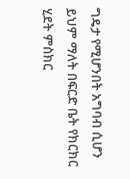ግዴታ የሚሆንበት አግባብ ሲሆን ይህም ማለት በፍርድ ቤት የክርክር ሂደት ምስክር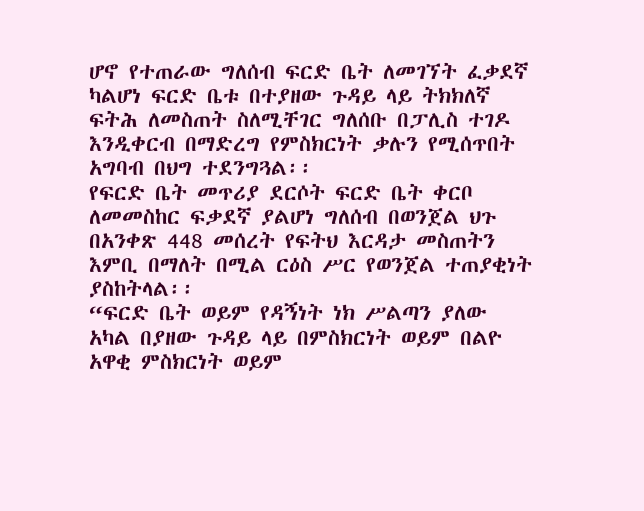ሆኖ የተጠራው ግለሰብ ፍርድ ቤት ለመገኘት ፈቃደኛ ካልሆነ ፍርድ ቤቱ በተያዘው ጉዳይ ላይ ትክክለኛ ፍትሕ ለመስጠት ስለሚቸገር ግለሰቡ በፓሊስ ተገዶ እንዲቀርብ በማድረግ የምስክርነት ቃሉን የሚሰጥበት አግባብ በህግ ተደንግጓል፡፡
የፍርድ ቤት መጥሪያ ደርሶት ፍርድ ቤት ቀርቦ ለመመስከር ፍቃደኛ ያልሆነ ግለሰብ በወንጀል ህጉ በአንቀጽ 448 መሰረት የፍትህ እርዳታ መስጠትን እምቢ በማለት በሚል ርዕስ ሥር የወንጀል ተጠያቂነት ያስከትላል፡፡
“ፍርድ ቤት ወይም የዳኝነት ነክ ሥልጣን ያለው አካል በያዘው ጉዳይ ላይ በምስክርነት ወይም በልዮ አዋቂ ምስክርነት ወይም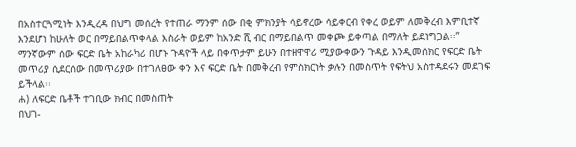በአስተርጓሚነት እንዲረዳ በህግ መሰረት የተጠራ ማንም ሰው በቂ ምክንያት ሳይኖረው ሳይቀርብ የቀረ ወይም ለመቅረብ እምቢተኛ እንደሆነ ከሁለት ወር በማይበልጥቀላል እስራት ወይም ከአንድ ሺ ብር በማይበልጥ መቀጮ ይቀጣል በማለት ይደነግጋል፡፡”
ማንኛውም ሰው ፍርድ ቤት አከራካሪ በሆኑ ጉዳዮች ላይ በቀጥታም ይሁን በተዘዋዋሪ ሚያውቀውን ጉዳይ እንዲመሰክር የፍርድ ቤት መጥሪያ ሲደርሰው በመጥሪያው በተገለፀው ቀን እና ፍርድ ቤት በመቅረብ የምስክርነት ቃሉን በመስጥት የፍትህ አስተዳደሩን መደገፍ ይችላል፡፡
ሐ) ለፍርድ ቤቶች ተገቢው ክብር በመስጠት
በህገ-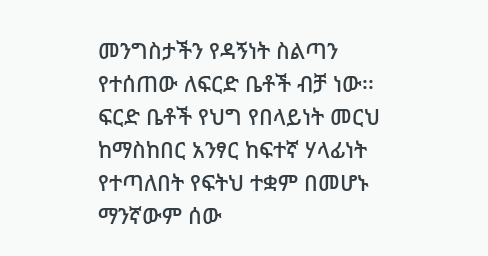መንግስታችን የዳኝነት ስልጣን የተሰጠው ለፍርድ ቤቶች ብቻ ነው፡፡ ፍርድ ቤቶች የህግ የበላይነት መርህ ከማስከበር አንፃር ከፍተኛ ሃላፊነት የተጣለበት የፍትህ ተቋም በመሆኑ ማንኛውም ሰው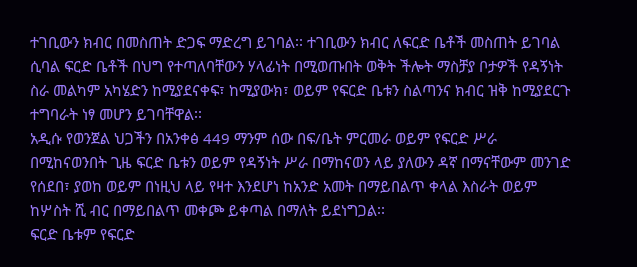ተገቢውን ክብር በመስጠት ድጋፍ ማድረግ ይገባል፡፡ ተገቢውን ክብር ለፍርድ ቤቶች መስጠት ይገባል ሲባል ፍርድ ቤቶች በህግ የተጣለባቸውን ሃላፊነት በሚወጡበት ወቅት ችሎት ማስቻያ ቦታዎች የዳኝነት ስራ መልካም አካሄድን ከሚያደናቀፍ፣ ከሚያውክ፣ ወይም የፍርድ ቤቱን ስልጣንና ክብር ዝቅ ከሚያደርጉ ተግባራት ነፃ መሆን ይገባቸዋል፡፡
አዲሱ የወንጀል ህጋችን በአንቀፅ 449 ማንም ሰው በፍ/ቤት ምርመራ ወይም የፍርድ ሥራ በሚከናወንበት ጊዜ ፍርድ ቤቱን ወይም የዳኝነት ሥራ በማከናወን ላይ ያለውን ዳኛ በማናቸውም መንገድ የሰደበ፣ ያወከ ወይም በነዚህ ላይ የዛተ እንደሆነ ከአንድ አመት በማይበልጥ ቀላል እስራት ወይም ከሦስት ሺ ብር በማይበልጥ መቀጮ ይቀጣል በማለት ይደነግጋል፡፡
ፍርድ ቤቱም የፍርድ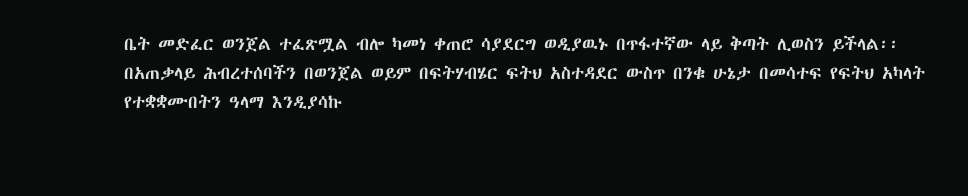ቤት መድፈር ወንጀል ተፈጽሟል ብሎ ካመነ ቀጠሮ ሳያደርግ ወዲያዉኑ በጥፋተኛው ላይ ቅጣት ሊወስን ይችላል፡፡
በአጠቃላይ ሕብረተሰባችን በወንጀል ወይም በፍትሃብሄር ፍትህ አስተዳደር ውስጥ በንቁ ሁኔታ በመሳተፍ የፍትህ አካላት የተቋቋሙበትን ዓላማ እንዲያሳኩ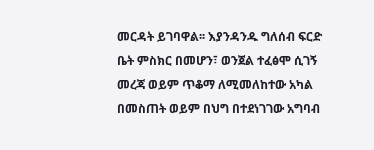መርዳት ይገባዋል፡፡ እያንዳንዱ ግለሰብ ፍርድ ቤት ምስክር በመሆን፣ ወንጀል ተፈፅሞ ሲገኝ መረጃ ወይም ጥቆማ ለሚመለከተው አካል በመስጠት ወይም በህግ በተደነገገው አግባብ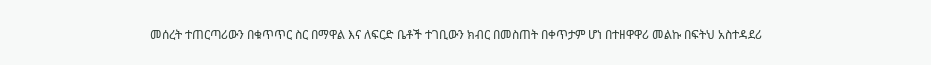መሰረት ተጠርጣሪውን በቁጥጥር ስር በማዋል እና ለፍርድ ቤቶች ተገቢውን ክብር በመስጠት በቀጥታም ሆነ በተዘዋዋሪ መልኩ በፍትህ አስተዳደሪ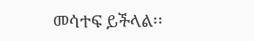መሳተፍ ይችላል፡፡